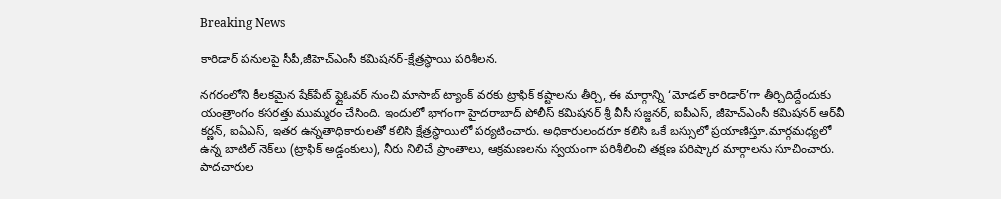Breaking News

కారిడార్‌ పనులపై సీపీ,జీహెచ్‌ఎంసీ కమిషనర్‌-క్షేత్రస్థాయి పరిశీలన.

నగరంలోని కీలకమైన షేక్‌పేట్‌ ఫ్లైఓవర్‌ నుంచి మాసాబ్‌ ట్యాంక్‌ వరకు ట్రాఫిక్‌ కష్టాలను తీర్చి, ఈ మార్గాన్ని ‘మోడల్‌ కారిడార్‌’గా తీర్చిదిద్దేందుకు యంత్రాంగం కసరత్తు ముమ్మరం చేసింది. ఇందులో భాగంగా హైదరాబాద్‌ పోలీస్‌ కమిషనర్‌ శ్రీ వీసీ సజ్జనర్, ఐపీఎస్, జీహెచ్‌ఎంసీ కమిషనర్‌ ఆర్‌వీ కర్ణన్‌, ఐఏఎస్, ఇతర ఉన్నతాధికారులతో కలిసి క్షేత్రస్థాయిలో పర్యటించారు. అధికారులందరూ కలిసి ఒకే బస్సులో ప్రయాణిస్తూ.మార్గమధ్యలో ఉన్న బాటిల్‌ నెక్‌లు (ట్రాఫిక్‌ అడ్డంకులు), నీరు నిలిచే ప్రాంతాలు, ఆక్రమణలను స్వయంగా పరిశీలించి తక్షణ పరిష్కార మార్గాలను సూచించారు. పాదచారుల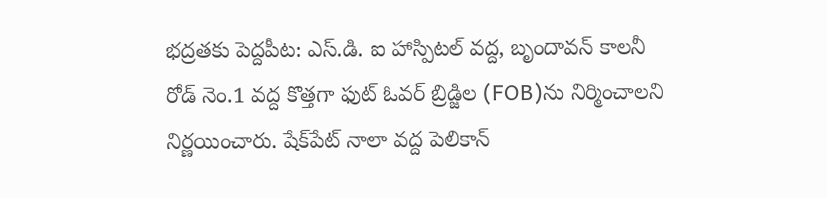భద్రతకు పెద్దపీట: ఎస్‌.డి. ఐ హాస్పిటల్‌ వద్ద, బృందావన్‌ కాలనీ రోడ్‌ నెం.1 వద్ద కొత్తగా ఫుట్‌ ఓవర్‌ బ్రిడ్జిల (FOB)ను నిర్మించాలని నిర్ణయించారు. షేక్‌పేట్‌ నాలా వద్ద పెలికాన్‌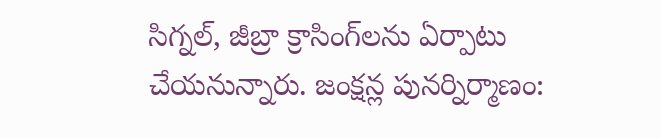సిగ్నల్‌, జీబ్రా క్రాసింగ్‌లను ఏర్పాటు చేయనున్నారు. జంక్షన్ల పునర్నిర్మాణం: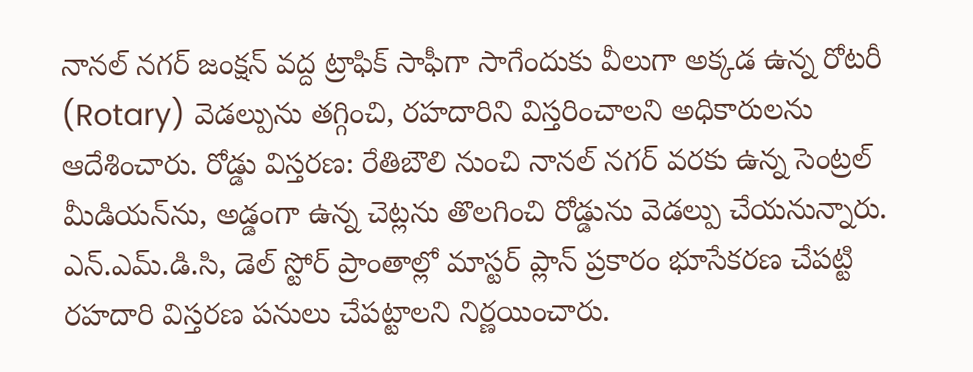నానల్‌ నగర్‌ జంక్షన్‌ వద్ద ట్రాఫిక్‌ సాఫీగా సాగేందుకు వీలుగా అక్కడ ఉన్న రోటరీ (Rotary) వెడల్పును తగ్గించి, రహదారిని విస్తరించాలని అధికారులను ఆదేశించారు. రోడ్డు విస్తరణ: రేతిబౌలి నుంచి నానల్‌ నగర్‌ వరకు ఉన్న సెంట్రల్‌ మీడియన్‌ను, అడ్డంగా ఉన్న చెట్లను తొలగించి రోడ్డును వెడల్పు చేయనున్నారు. ఎన్.ఎమ్.డి.సి, డెల్ స్టోర్ ప్రాంతాల్లో మాస్టర్‌ ప్లాన్‌ ప్రకారం భూసేకరణ చేపట్టి రహదారి విస్తరణ పనులు చేపట్టాలని నిర్ణయించారు.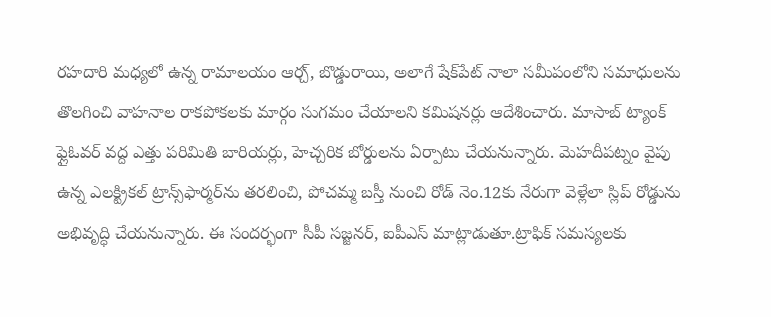రహదారి మధ్యలో ఉన్న రామాలయం ఆర్చ్‌, బొడ్డురాయి, అలాగే షేక్‌పేట్‌ నాలా సమీపంలోని సమాధులను తొలగించి వాహనాల రాకపోకలకు మార్గం సుగమం చేయాలని కమిషనర్లు ఆదేశించారు. మాసాబ్‌ ట్యాంక్‌ ఫ్లైఓవర్‌ వద్ద ఎత్తు పరిమితి బారియర్లు, హెచ్చరిక బోర్డులను ఏర్పాటు చేయనున్నారు. మెహదీపట్నం వైపు ఉన్న ఎలక్ట్రికల్‌ ట్రాన్స్‌ఫార్మర్‌ను తరలించి, పోచమ్మ బస్తీ నుంచి రోడ్ నెం.12కు నేరుగా వెళ్లేలా స్లిప్‌ రోడ్డును అభివృద్ధి చేయనున్నారు. ఈ సందర్భంగా సీపీ సజ్జనర్‌, ఐపీఎస్ మాట్లాడుతూ.ట్రాఫిక్‌ సమస్యలకు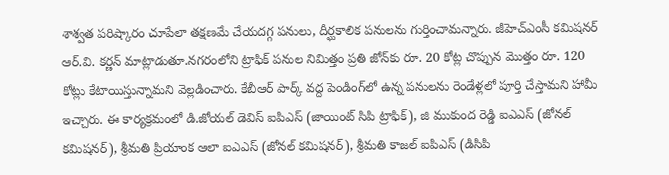శాశ్వత పరిష్కారం చూపేలా తక్షణమే చేయదగ్గ పనులు, దీర్ఘకాలిక పనులను గుర్తించామన్నారు. జీహెచ్‌ఎంసీ కమిషనర్‌ ఆర్‌.వి. కర్ణన్‌ మాట్లాడుతూ.నగరంలోని ట్రాఫిక్‌ పనుల నిమిత్తం ప్రతి జోన్‌కు రూ. 20 కోట్ల చొప్పున మొత్తం రూ. 120 కోట్లు కేటాయిస్తున్నామని వెల్లడించారు. కేబీఆర్‌ పార్క్‌ వద్ద పెండింగ్‌లో ఉన్న పనులను రెండేళ్లలో పూర్తి చేస్తామని హామీ ఇచ్చారు. ఈ కార్యక్రమంలో డి.జోయల్ డెవిస్ ఐపిఎస్ (జాయింట్ సిపి ట్రాఫిక్), జి ముకుంద రెడ్డి ఐఎఎస్ (జోనల్ కమిషనర్), శ్రీమతి ప్రియాంక ఆలా ఐఎఎస్ (జోనల్ కమిషనర్), శ్రీమతి కాజల్ ఐపిఎస్ (డిసిపి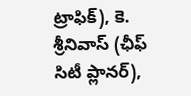ట్రాఫిక్), కె. శ్రీనివాస్ (ఛీఫ్ సిటీ ప్లానర్),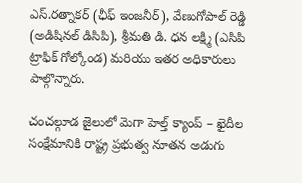ఎస్.రత్నాకర్ (ఛీఫ్ ఇంజనీర్), వేణుగోపాల్ రెడ్డి (అడిషినల్ డిసిపి), శ్రీమతి డి. ధన లక్ష్మి (ఎసిపి ట్రాఫిక్ గోల్కోండ) మరియు ఇతర అధికారులు పాల్గొన్నారు.

చంచల్గూడ జైలులో మెగా హెల్త్ క్యాంప్ – ఖైదీల సంక్షేమానికి రాష్ట్ర ప్రభుత్వ నూతన అడుగు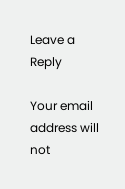Leave a Reply

Your email address will not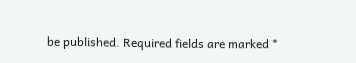be published. Required fields are marked *